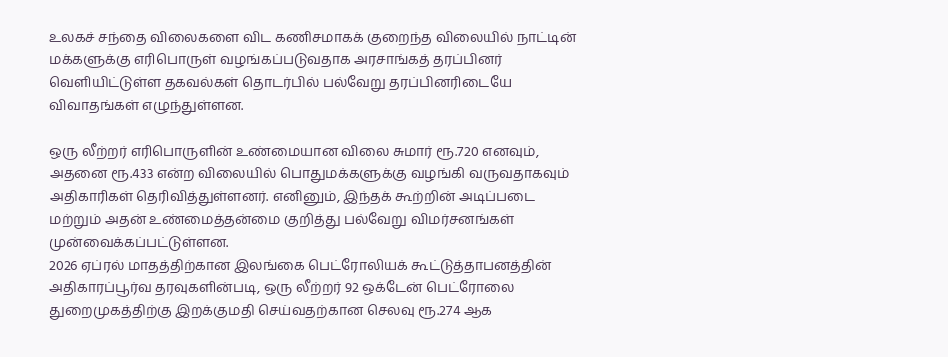உலகச் சந்தை விலைகளை விட கணிசமாகக் குறைந்த விலையில் நாட்டின் மக்களுக்கு எரிபொருள் வழங்கப்படுவதாக அரசாங்கத் தரப்பினர் வெளியிட்டுள்ள தகவல்கள் தொடர்பில் பல்வேறு தரப்பினரிடையே விவாதங்கள் எழுந்துள்ளன.

ஒரு லீற்றர் எரிபொருளின் உண்மையான விலை சுமார் ரூ.720 எனவும், அதனை ரூ.433 என்ற விலையில் பொதுமக்களுக்கு வழங்கி வருவதாகவும் அதிகாரிகள் தெரிவித்துள்ளனர். எனினும், இந்தக் கூற்றின் அடிப்படை மற்றும் அதன் உண்மைத்தன்மை குறித்து பல்வேறு விமர்சனங்கள் முன்வைக்கப்பட்டுள்ளன.
2026 ஏப்ரல் மாதத்திற்கான இலங்கை பெட்ரோலியக் கூட்டுத்தாபனத்தின் அதிகாரப்பூர்வ தரவுகளின்படி, ஒரு லீற்றர் 92 ஒக்டேன் பெட்ரோலை துறைமுகத்திற்கு இறக்குமதி செய்வதற்கான செலவு ரூ.274 ஆக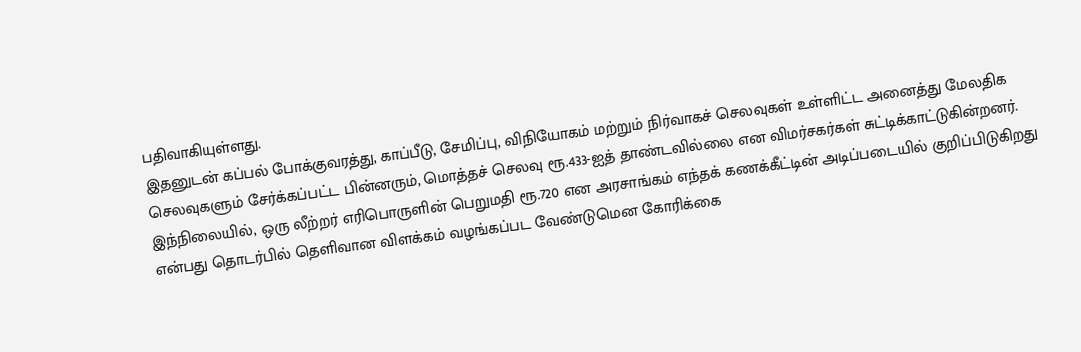பதிவாகியுள்ளது.
இதனுடன் கப்பல் போக்குவரத்து, காப்பீடு, சேமிப்பு, விநியோகம் மற்றும் நிர்வாகச் செலவுகள் உள்ளிட்ட அனைத்து மேலதிக செலவுகளும் சேர்க்கப்பட்ட பின்னரும், மொத்தச் செலவு ரூ.433-ஐத் தாண்டவில்லை என விமர்சகர்கள் சுட்டிக்காட்டுகின்றனர்.
இந்நிலையில், ஒரு லீற்றர் எரிபொருளின் பெறுமதி ரூ.720 என அரசாங்கம் எந்தக் கணக்கீட்டின் அடிப்படையில் குறிப்பிடுகிறது என்பது தொடர்பில் தெளிவான விளக்கம் வழங்கப்பட வேண்டுமென கோரிக்கை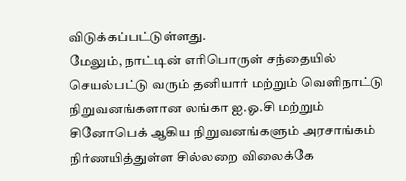விடுக்கப்பட்டுள்ளது.
மேலும், நாட்டின் எரிபொருள் சந்தையில் செயல்பட்டு வரும் தனியார் மற்றும் வெளிநாட்டு நிறுவனங்களான லங்கா ஐ.ஓ.சி மற்றும் சினோபெக் ஆகிய நிறுவனங்களும் அரசாங்கம் நிர்ணயித்துள்ள சில்லறை விலைக்கே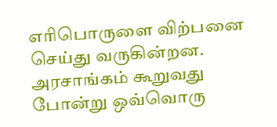எரிபொருளை விற்பனை செய்து வருகின்றன.
அரசாங்கம் கூறுவது போன்று ஒவ்வொரு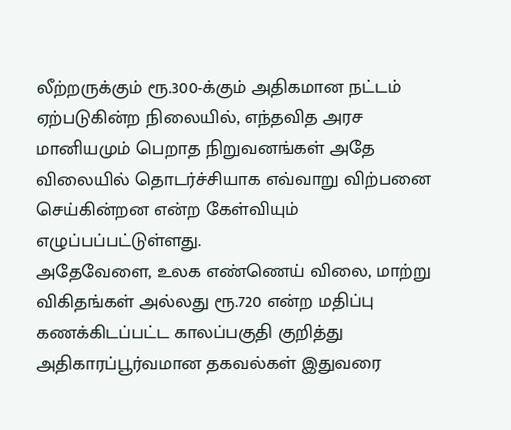லீற்றருக்கும் ரூ.300-க்கும் அதிகமான நட்டம் ஏற்படுகின்ற நிலையில், எந்தவித அரச மானியமும் பெறாத நிறுவனங்கள் அதே விலையில் தொடர்ச்சியாக எவ்வாறு விற்பனை செய்கின்றன என்ற கேள்வியும் எழுப்பப்பட்டுள்ளது.
அதேவேளை, உலக எண்ணெய் விலை, மாற்று விகிதங்கள் அல்லது ரூ.720 என்ற மதிப்பு கணக்கிடப்பட்ட காலப்பகுதி குறித்து அதிகாரப்பூர்வமான தகவல்கள் இதுவரை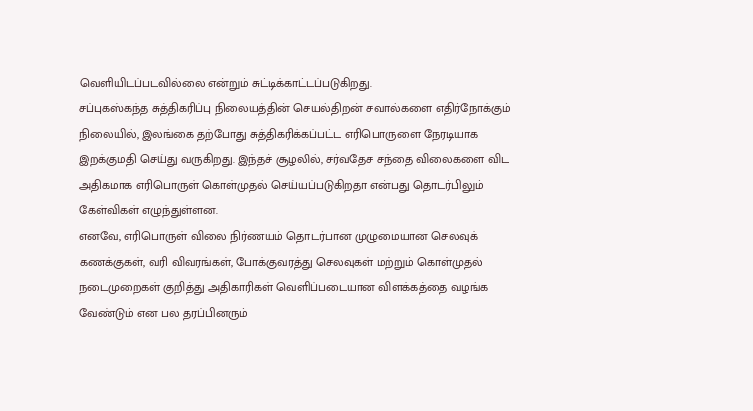வெளியிடப்படவில்லை என்றும் சுட்டிக்காட்டப்படுகிறது.
சப்புகஸ்கந்த சுத்திகரிப்பு நிலையத்தின் செயல்திறன் சவால்களை எதிர்நோக்கும் நிலையில், இலங்கை தற்போது சுத்திகரிக்கப்பட்ட எரிபொருளை நேரடியாக இறக்குமதி செய்து வருகிறது. இந்தச் சூழலில், சர்வதேச சந்தை விலைகளை விட அதிகமாக எரிபொருள் கொள்முதல் செய்யப்படுகிறதா என்பது தொடர்பிலும் கேள்விகள் எழுந்துள்ளன.
எனவே, எரிபொருள் விலை நிர்ணயம் தொடர்பான முழுமையான செலவுக் கணக்குகள், வரி விவரங்கள், போக்குவரத்து செலவுகள் மற்றும் கொள்முதல் நடைமுறைகள் குறித்து அதிகாரிகள் வெளிப்படையான விளக்கத்தை வழங்க வேண்டும் என பல தரப்பினரும்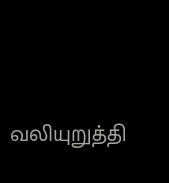வலியுறுத்தி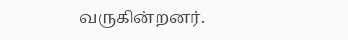வருகின்றனர்.